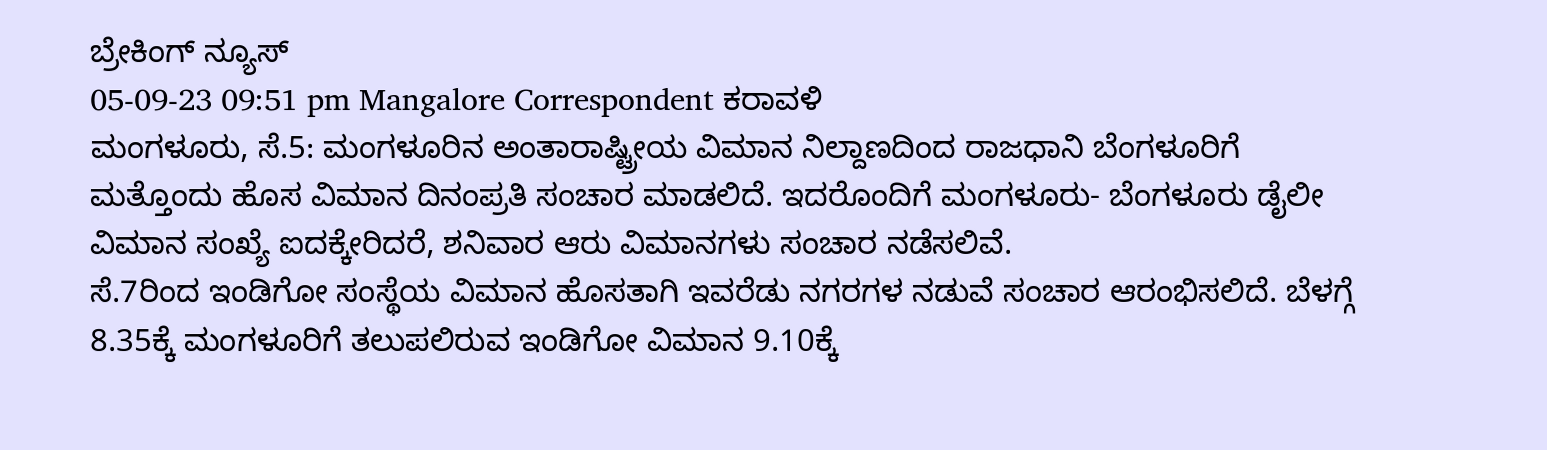ಬ್ರೇಕಿಂಗ್ ನ್ಯೂಸ್
05-09-23 09:51 pm Mangalore Correspondent ಕರಾವಳಿ
ಮಂಗಳೂರು, ಸೆ.5: ಮಂಗಳೂರಿನ ಅಂತಾರಾಷ್ಟ್ರೀಯ ವಿಮಾನ ನಿಲ್ದಾಣದಿಂದ ರಾಜಧಾನಿ ಬೆಂಗಳೂರಿಗೆ ಮತ್ತೊಂದು ಹೊಸ ವಿಮಾನ ದಿನಂಪ್ರತಿ ಸಂಚಾರ ಮಾಡಲಿದೆ. ಇದರೊಂದಿಗೆ ಮಂಗಳೂರು- ಬೆಂಗಳೂರು ಡೈಲೀ ವಿಮಾನ ಸಂಖ್ಯೆ ಐದಕ್ಕೇರಿದರೆ, ಶನಿವಾರ ಆರು ವಿಮಾನಗಳು ಸಂಚಾರ ನಡೆಸಲಿವೆ.
ಸೆ.7ರಿಂದ ಇಂಡಿಗೋ ಸಂಸ್ಥೆಯ ವಿಮಾನ ಹೊಸತಾಗಿ ಇವರೆಡು ನಗರಗಳ ನಡುವೆ ಸಂಚಾರ ಆರಂಭಿಸಲಿದೆ. ಬೆಳಗ್ಗೆ 8.35ಕ್ಕೆ ಮಂಗಳೂರಿಗೆ ತಲುಪಲಿರುವ ಇಂಡಿಗೋ ವಿಮಾನ 9.10ಕ್ಕೆ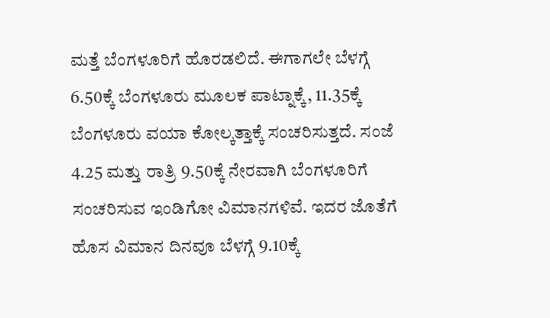ಮತ್ತೆ ಬೆಂಗಳೂರಿಗೆ ಹೊರಡಲಿದೆ. ಈಗಾಗಲೇ ಬೆಳಗ್ಗೆ 6.50ಕ್ಕೆ ಬೆಂಗಳೂರು ಮೂಲಕ ಪಾಟ್ನಾಕ್ಕೆ, 11.35ಕ್ಕೆ ಬೆಂಗಳೂರು ವಯಾ ಕೋಲ್ಕತ್ತಾಕ್ಕೆ ಸಂಚರಿಸುತ್ತದೆ. ಸಂಜೆ 4.25 ಮತ್ತು ರಾತ್ರಿ 9.50ಕ್ಕೆ ನೇರವಾಗಿ ಬೆಂಗಳೂರಿಗೆ ಸಂಚರಿಸುವ ಇಂಡಿಗೋ ವಿಮಾನಗಳಿವೆ. ಇದರ ಜೊತೆಗೆ ಹೊಸ ವಿಮಾನ ದಿನವೂ ಬೆಳಗ್ಗೆ 9.10ಕ್ಕೆ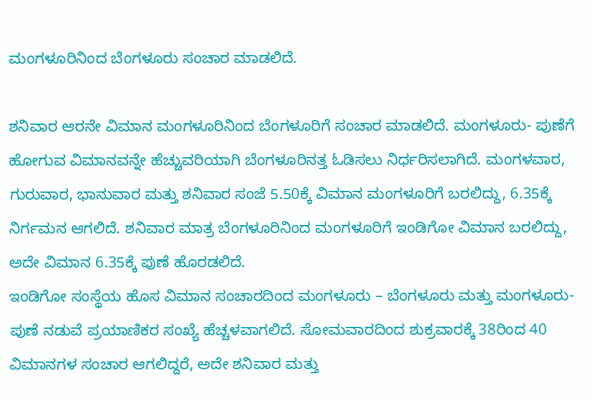ಮಂಗಳೂರಿನಿಂದ ಬೆಂಗಳೂರು ಸಂಚಾರ ಮಾಡಲಿದೆ.

ಶನಿವಾರ ಆರನೇ ವಿಮಾನ ಮಂಗಳೂರಿನಿಂದ ಬೆಂಗಳೂರಿಗೆ ಸಂಚಾರ ಮಾಡಲಿದೆ. ಮಂಗಳೂರು- ಪುಣೆಗೆ ಹೋಗುವ ವಿಮಾನವನ್ನೇ ಹೆಚ್ಚುವರಿಯಾಗಿ ಬೆಂಗಳೂರಿನತ್ತ ಓಡಿಸಲು ನಿರ್ಧರಿಸಲಾಗಿದೆ. ಮಂಗಳವಾರ, ಗುರುವಾರ, ಭಾನುವಾರ ಮತ್ತು ಶನಿವಾರ ಸಂಜೆ 5.50ಕ್ಕೆ ವಿಮಾನ ಮಂಗಳೂರಿಗೆ ಬರಲಿದ್ದು, 6.35ಕ್ಕೆ ನಿರ್ಗಮನ ಆಗಲಿದೆ. ಶನಿವಾರ ಮಾತ್ರ ಬೆಂಗಳೂರಿನಿಂದ ಮಂಗಳೂರಿಗೆ ಇಂಡಿಗೋ ವಿಮಾನ ಬರಲಿದ್ದು, ಅದೇ ವಿಮಾನ 6.35ಕ್ಕೆ ಪುಣೆ ಹೊರಡಲಿದೆ.
ಇಂಡಿಗೋ ಸಂಸ್ಥೆಯ ಹೊಸ ವಿಮಾನ ಸಂಚಾರದಿಂದ ಮಂಗಳೂರು – ಬೆಂಗಳೂರು ಮತ್ತು ಮಂಗಳೂರು- ಪುಣೆ ನಡುವೆ ಪ್ರಯಾಣಿಕರ ಸಂಖ್ಯೆ ಹೆಚ್ಚಳವಾಗಲಿದೆ. ಸೋಮವಾರದಿಂದ ಶುಕ್ರವಾರಕ್ಕೆ 38ರಿಂದ 40 ವಿಮಾನಗಳ ಸಂಚಾರ ಆಗಲಿದ್ದರೆ, ಅದೇ ಶನಿವಾರ ಮತ್ತು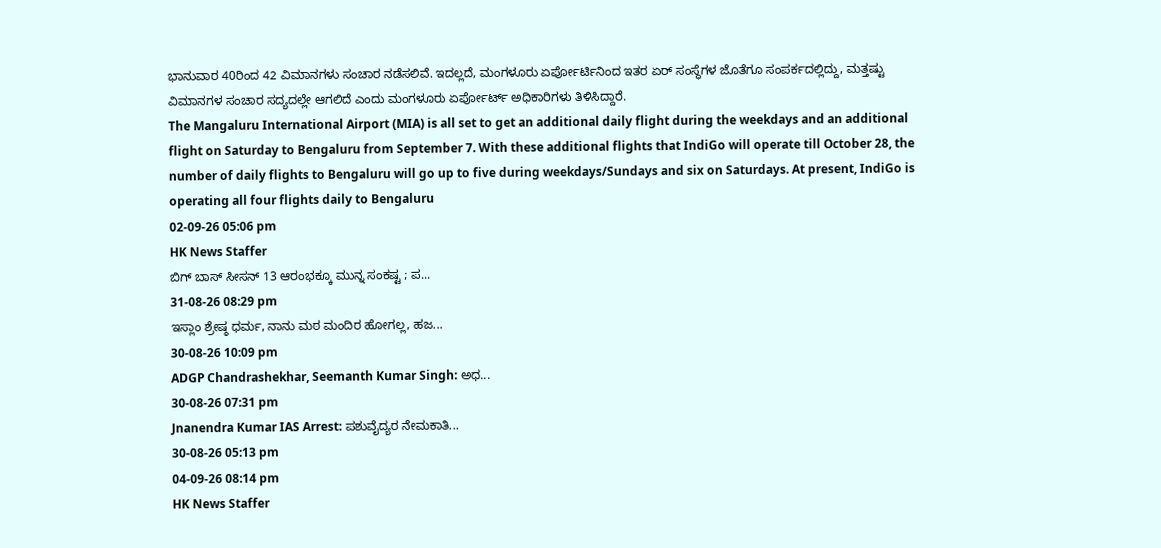ಭಾನುವಾರ 40ರಿಂದ 42 ವಿಮಾನಗಳು ಸಂಚಾರ ನಡೆಸಲಿವೆ. ಇದಲ್ಲದೆ, ಮಂಗಳೂರು ಏರ್ಪೋರ್ಟಿನಿಂದ ಇತರ ಏರ್ ಸಂಸ್ಥೆಗಳ ಜೊತೆಗೂ ಸಂಪರ್ಕದಲ್ಲಿದ್ದು, ಮತ್ತಷ್ಟು ವಿಮಾನಗಳ ಸಂಚಾರ ಸದ್ಯದಲ್ಲೇ ಆಗಲಿದೆ ಎಂದು ಮಂಗಳೂರು ಏರ್ಪೋರ್ಟ್ ಅಧಿಕಾರಿಗಳು ತಿಳಿಸಿದ್ದಾರೆ.
The Mangaluru International Airport (MIA) is all set to get an additional daily flight during the weekdays and an additional flight on Saturday to Bengaluru from September 7. With these additional flights that IndiGo will operate till October 28, the number of daily flights to Bengaluru will go up to five during weekdays/Sundays and six on Saturdays. At present, IndiGo is operating all four flights daily to Bengaluru
02-09-26 05:06 pm
HK News Staffer
ಬಿಗ್ ಬಾಸ್ ಸೀಸನ್ 13 ಆರಂಭಕ್ಕೂ ಮುನ್ನ ಸಂಕಷ್ಟ ; ಪ...
31-08-26 08:29 pm
ಇಸ್ಲಾಂ ಶ್ರೇಷ್ಠ ಧರ್ಮ, ನಾನು ಮಠ ಮಂದಿರ ಹೋಗಲ್ಲ, ಹಜ...
30-08-26 10:09 pm
ADGP Chandrashekhar, Seemanth Kumar Singh: ಅಧ...
30-08-26 07:31 pm
Jnanendra Kumar IAS Arrest: ಪಶುವೈದ್ಯರ ನೇಮಕಾತಿ...
30-08-26 05:13 pm
04-09-26 08:14 pm
HK News Staffer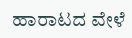ಹಾರಾಟದ ವೇಳೆ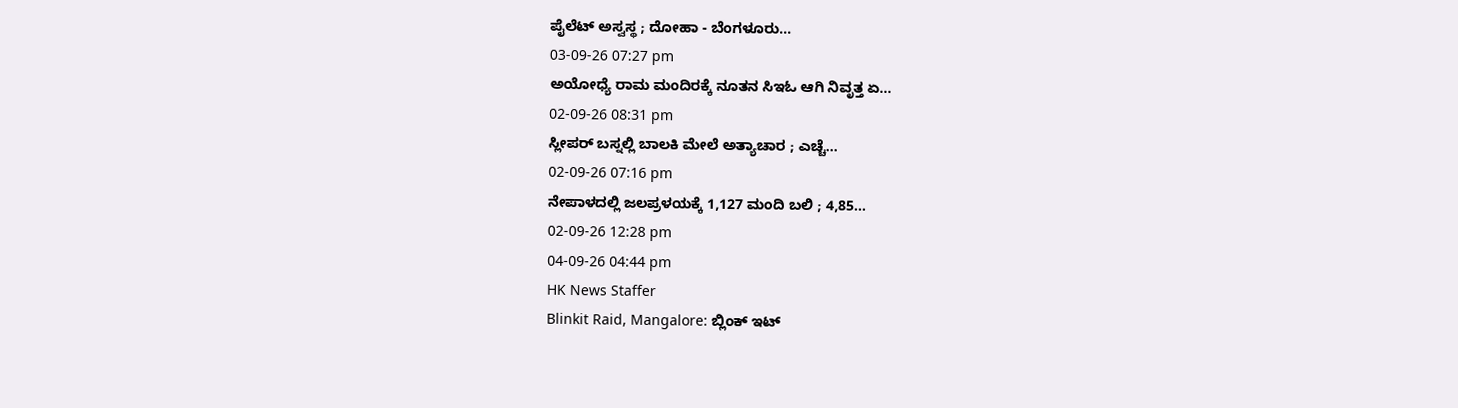ಪೈಲೆಟ್ ಅಸ್ವಸ್ಥ ; ದೋಹಾ - ಬೆಂಗಳೂರು...
03-09-26 07:27 pm
ಅಯೋಧ್ಯೆ ರಾಮ ಮಂದಿರಕ್ಕೆ ನೂತನ ಸಿಇಓ ಆಗಿ ನಿವೃತ್ತ ಏ...
02-09-26 08:31 pm
ಸ್ಲೀಪರ್ ಬಸ್ನಲ್ಲಿ ಬಾಲಕಿ ಮೇಲೆ ಅತ್ಯಾಚಾರ ; ಎಚ್ಚೆ...
02-09-26 07:16 pm
ನೇಪಾಳದಲ್ಲಿ ಜಲಪ್ರಳಯಕ್ಕೆ 1,127 ಮಂದಿ ಬಲಿ ; 4,85...
02-09-26 12:28 pm
04-09-26 04:44 pm
HK News Staffer
Blinkit Raid, Mangalore: ಬ್ಲಿಂಕ್ ಇಟ್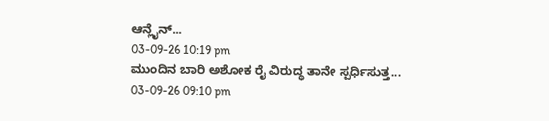ಆನ್ಲೈನ್...
03-09-26 10:19 pm
ಮುಂದಿನ ಬಾರಿ ಅಶೋಕ ರೈ ವಿರುದ್ಧ ತಾನೇ ಸ್ಪರ್ಧಿಸುತ್ತ...
03-09-26 09:10 pm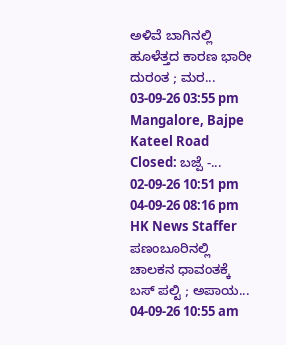ಅಳಿವೆ ಬಾಗಿನಲ್ಲಿ ಹೂಳೆತ್ತದ ಕಾರಣ ಭಾರೀ ದುರಂತ ; ಮರ...
03-09-26 03:55 pm
Mangalore, Bajpe Kateel Road Closed: ಬಜ್ಪೆ -...
02-09-26 10:51 pm
04-09-26 08:16 pm
HK News Staffer
ಪಣಂಬೂರಿನಲ್ಲಿ ಚಾಲಕನ ಧಾವಂತಕ್ಕೆ ಬಸ್ ಪಲ್ಟಿ ; ಅಪಾಯ...
04-09-26 10:55 am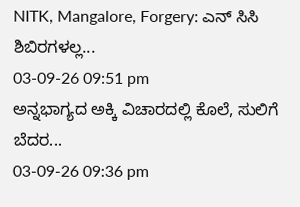NITK, Mangalore, Forgery: ಎನ್ ಸಿಸಿ ಶಿಬಿರಗಳಲ್ಲ...
03-09-26 09:51 pm
ಅನ್ನಭಾಗ್ಯದ ಅಕ್ಕಿ ವಿಚಾರದಲ್ಲಿ ಕೊಲೆ, ಸುಲಿಗೆ ಬೆದರ...
03-09-26 09:36 pm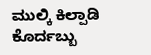ಮುಲ್ಕಿ ಕಿಲ್ಪಾಡಿ ಕೊರ್ದಬ್ಬು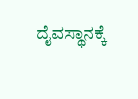ದೈವಸ್ಥಾನಕ್ಕೆ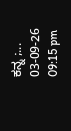ಕನ್ನ ;...
03-09-26 09:15 pm